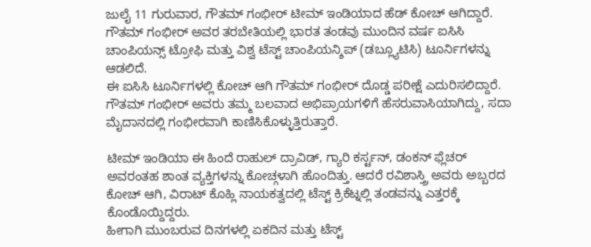ಜುಲೈ 11 ಗುರುವಾರ, ಗೌತಮ್ ಗಂಭೀರ್ ಟೀಮ್ ಇಂಡಿಯಾದ ಹೆಡ್ ಕೋಚ್ ಆಗಿದ್ದಾರೆ. ಗೌತಮ್ ಗಂಭೀರ್ ಅವರ ತರಬೇತಿಯಲ್ಲಿ ಭಾರತ ತಂಡವು ಮುಂದಿನ ವರ್ಷ ಐಸಿಸಿ ಚಾಂಪಿಯನ್ಸ್ ಟ್ರೋಫಿ ಮತ್ತು ವಿಶ್ವ ಟೆಸ್ಟ್ ಚಾಂಪಿಯನ್ಶಿಪ್ (ಡಬ್ಲ್ಯೂಟಿಸಿ) ಟೂರ್ನಿಗಳನ್ನು ಆಡಲಿದೆ.
ಈ ಐಸಿಸಿ ಟೂರ್ನಿಗಳಲ್ಲಿ ಕೋಚ್ ಆಗಿ ಗೌತಮ್ ಗಂಭೀರ್ ದೊಡ್ಡ ಪರೀಕ್ಷೆ ಎದುರಿಸಲಿದ್ದಾರೆ. ಗೌತಮ್ ಗಂಭೀರ್ ಅವರು ತಮ್ಮ ಬಲವಾದ ಅಭಿಪ್ರಾಯಗಳಿಗೆ ಹೆಸರುವಾಸಿಯಾಗಿದ್ದು, ಸದಾ ಮೈದಾನದಲ್ಲಿ ಗಂಭೀರವಾಗಿ ಕಾಣಿಸಿಕೊಳ್ಳುತ್ತಿರುತ್ತಾರೆ.

ಟೀಮ್ ಇಂಡಿಯಾ ಈ ಹಿಂದೆ ರಾಹುಲ್ ದ್ರಾವಿಡ್, ಗ್ಯಾರಿ ಕರ್ಸ್ಟನ್, ಡಂಕನ್ ಫ್ಲೆಚರ್ ಅವರಂತಹ ಶಾಂತ ವ್ಯಕ್ತಿಗಳನ್ನು ಕೋಚ್ಗಳಾಗಿ ಹೊಂದಿತ್ತು. ಆದರೆ ರವಿಶಾಸ್ತ್ರಿ ಅವರು ಅಬ್ಬರದ ಕೋಚ್ ಆಗಿ, ವಿರಾಟ್ ಕೊಹ್ಲಿ ನಾಯಕತ್ವದಲ್ಲಿ ಟೆಸ್ಟ್ ಕ್ರಿಕೆಟ್ನಲ್ಲಿ ತಂಡವನ್ನು ಎತ್ತರಕ್ಕೆ ಕೊಂಡೊಯ್ದಿದ್ದರು.
ಹೀಗಾಗಿ ಮುಂಬರುವ ದಿನಗಳಲ್ಲಿ ಏಕದಿನ ಮತ್ತು ಟೆಸ್ಟ್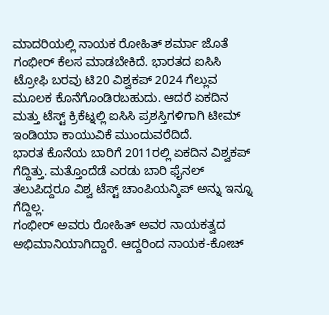ಮಾದರಿಯಲ್ಲಿ ನಾಯಕ ರೋಹಿತ್ ಶರ್ಮಾ ಜೊತೆ ಗಂಭೀರ್ ಕೆಲಸ ಮಾಡಬೇಕಿದೆ. ಭಾರತದ ಐಸಿಸಿ ಟ್ರೋಫಿ ಬರವು ಟಿ20 ವಿಶ್ವಕಪ್ 2024 ಗೆಲ್ಲುವ ಮೂಲಕ ಕೊನೆಗೊಂಡಿರಬಹುದು. ಆದರೆ ಏಕದಿನ ಮತ್ತು ಟೆಸ್ಟ್ ಕ್ರಿಕೆಟ್ನಲ್ಲಿ ಐಸಿಸಿ ಪ್ರಶಸ್ತಿಗಳಿಗಾಗಿ ಟೀಮ್ ಇಂಡಿಯಾ ಕಾಯುವಿಕೆ ಮುಂದುವರೆದಿದೆ.
ಭಾರತ ಕೊನೆಯ ಬಾರಿಗೆ 2011ರಲ್ಲಿ ಏಕದಿನ ವಿಶ್ವಕಪ್ ಗೆದ್ದಿತ್ತು. ಮತ್ತೊಂದೆಡೆ ಎರಡು ಬಾರಿ ಫೈನಲ್ ತಲುಪಿದ್ದರೂ ವಿಶ್ವ ಟೆಸ್ಟ್ ಚಾಂಪಿಯನ್ಶಿಪ್ ಅನ್ನು ಇನ್ನೂ ಗೆದ್ದಿಲ್ಲ.
ಗಂಭೀರ್ ಅವರು ರೋಹಿತ್ ಅವರ ನಾಯಕತ್ವದ ಅಭಿಮಾನಿಯಾಗಿದ್ದಾರೆ. ಆದ್ದರಿಂದ ನಾಯಕ-ಕೋಚ್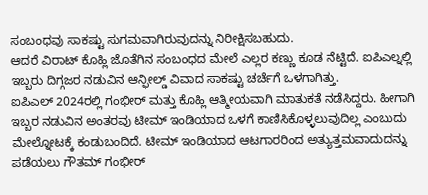ಸಂಬಂಧವು ಸಾಕಷ್ಟು ಸುಗಮವಾಗಿರುವುದನ್ನು ನಿರೀಕ್ಷಿಸಬಹುದು.
ಆದರೆ ವಿರಾಟ್ ಕೊಹ್ಲಿ ಜೊತೆಗಿನ ಸಂಬಂಧದ ಮೇಲೆ ಎಲ್ಲರ ಕಣ್ಣು ಕೂಡ ನೆಟ್ಟಿದೆ. ಐಪಿಎಲ್ನಲ್ಲಿ ಇಬ್ಬರು ದಿಗ್ಗಜರ ನಡುವಿನ ಆನ್ಫೀಲ್ಡ್ ವಿವಾದ ಸಾಕಷ್ಟು ಚರ್ಚೆಗೆ ಒಳಗಾಗಿತ್ತು.
ಐಪಿಎಲ್ 2024ರಲ್ಲಿ ಗಂಭೀರ್ ಮತ್ತು ಕೊಹ್ಲಿ ಆತ್ಮೀಯವಾಗಿ ಮಾತುಕತೆ ನಡೆಸಿದ್ದರು. ಹೀಗಾಗಿ ಇಬ್ಬರ ನಡುವಿನ ಅಂತರವು ಟೀಮ್ ಇಂಡಿಯಾದ ಒಳಗೆ ಕಾಣಿಸಿಕೊಳ್ಳಲುವುದಿಲ್ಲ ಎಂಬುದು ಮೇಲ್ನೋಟಕ್ಕೆ ಕಂಡುಬಂದಿದೆ. ಟೀಮ್ ಇಂಡಿಯಾದ ಆಟಗಾರರಿಂದ ಅತ್ಯುತ್ತಮವಾದುದನ್ನು ಪಡೆಯಲು ಗೌತಮ್ ಗಂಭೀರ್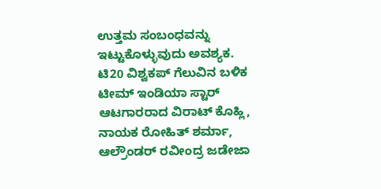ಉತ್ತಮ ಸಂಬಂಧವನ್ನು ಇಟ್ಟುಕೊಳ್ಳುವುದು ಅವಶ್ಯಕ.
ಟಿ20 ವಿಶ್ವಕಪ್ ಗೆಲುವಿನ ಬಳಿಕ ಟೀಮ್ ಇಂಡಿಯಾ ಸ್ಟಾರ್ ಆಟಗಾರರಾದ ವಿರಾಟ್ ಕೊಹ್ಲಿ, ನಾಯಕ ರೋಹಿತ್ ಶರ್ಮಾ, ಆಲ್ರೌಂಡರ್ ರವೀಂದ್ರ ಜಡೇಜಾ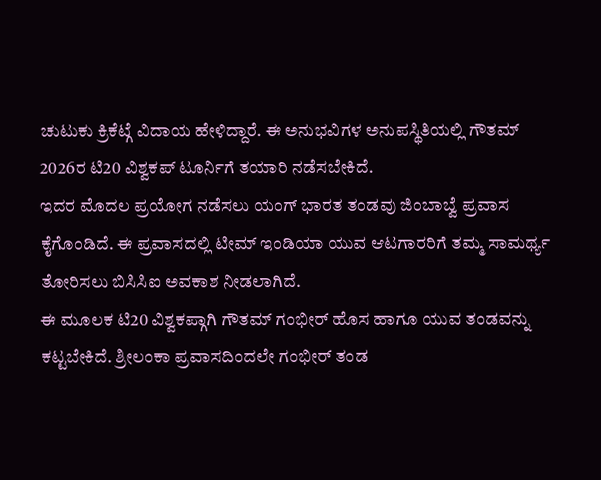ಚುಟುಕು ಕ್ರಿಕೆಟ್ಗೆ ವಿದಾಯ ಹೇಳಿದ್ದಾರೆ. ಈ ಅನುಭವಿಗಳ ಅನುಪಸ್ಥಿತಿಯಲ್ಲಿ ಗೌತಮ್ 2026ರ ಟಿ20 ವಿಶ್ವಕಪ್ ಟೂರ್ನಿಗೆ ತಯಾರಿ ನಡೆಸಬೇಕಿದೆ.
ಇದರ ಮೊದಲ ಪ್ರಯೋಗ ನಡೆಸಲು ಯಂಗ್ ಭಾರತ ತಂಡವು ಜಿಂಬಾಬ್ವೆ ಪ್ರವಾಸ ಕೈಗೊಂಡಿದೆ. ಈ ಪ್ರವಾಸದಲ್ಲಿ ಟೀಮ್ ಇಂಡಿಯಾ ಯುವ ಆಟಗಾರರಿಗೆ ತಮ್ಮ ಸಾಮರ್ಥ್ಯ ತೋರಿಸಲು ಬಿಸಿಸಿಐ ಅವಕಾಶ ನೀಡಲಾಗಿದೆ.
ಈ ಮೂಲಕ ಟಿ20 ವಿಶ್ವಕಪ್ಗಾಗಿ ಗೌತಮ್ ಗಂಭೀರ್ ಹೊಸ ಹಾಗೂ ಯುವ ತಂಡವನ್ನು ಕಟ್ಟಬೇಕಿದೆ. ಶ್ರೀಲಂಕಾ ಪ್ರವಾಸದಿಂದಲೇ ಗಂಭೀರ್ ತಂಡ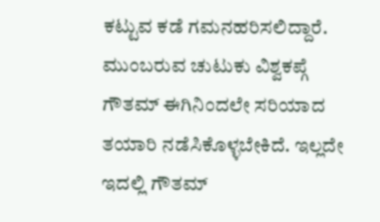ಕಟ್ಟುವ ಕಡೆ ಗಮನಹರಿಸಲಿದ್ದಾರೆ.
ಮುಂಬರುವ ಚುಟುಕು ವಿಶ್ವಕಪ್ಗೆ ಗೌತಮ್ ಈಗಿನಿಂದಲೇ ಸರಿಯಾದ ತಯಾರಿ ನಡೆಸಿಕೊಳ್ಳಬೇಕಿದೆ. ಇಲ್ಲದೇ ಇದಲ್ಲಿ ಗೌತಮ್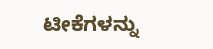ಟೀಕೆಗಳನ್ನು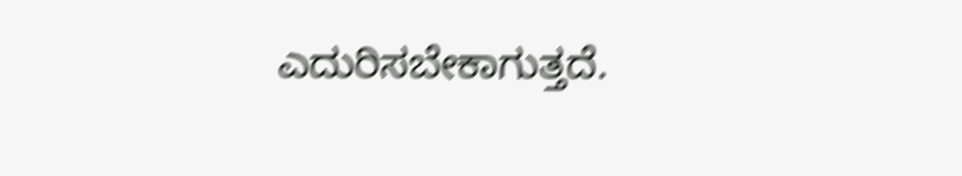ಎದುರಿಸಬೇಕಾಗುತ್ತದೆ.